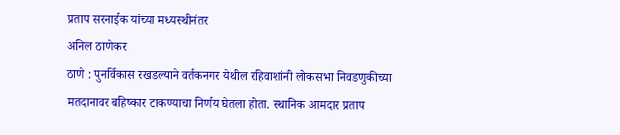प्रताप सरनाईक यांच्या मध्यस्थीनंतर
अनिल ठाणेकर
ठाणे : पुनर्विकास रखडल्याने वर्तकनगर येथील रहिवाशांनी लोकसभा निवडणुकीच्या मतदानावर बहिष्कार टाकण्याचा निर्णय घेतला होता. स्थानिक आमदार प्रताप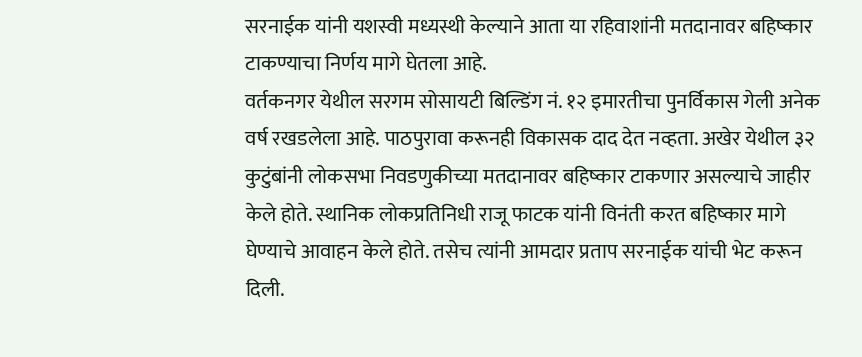सरनाईक यांनी यशस्वी मध्यस्थी केल्याने आता या रहिवाशांनी मतदानावर बहिष्कार टाकण्याचा निर्णय मागे घेतला आहे.
वर्तकनगर येथील सरगम सोसायटी बिल्डिंग नं. १२ इमारतीचा पुनर्विकास गेली अनेक वर्ष रखडलेला आहे. पाठपुरावा करूनही विकासक दाद देत नव्हता. अखेर येथील ३२ कुटुंबांनी लोकसभा निवडणुकीच्या मतदानावर बहिष्कार टाकणार असल्याचे जाहीर केले होते. स्थानिक लोकप्रतिनिधी राजू फाटक यांनी विनंती करत बहिष्कार मागे घेण्याचे आवाहन केले होते. तसेच त्यांनी आमदार प्रताप सरनाईक यांची भेट करून दिली.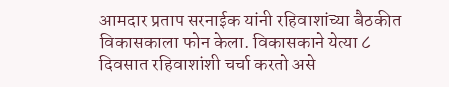आमदार प्रताप सरनाईक यांनी रहिवाशांच्या बैठकीत विकासकाला फोन केला. विकासकाने येत्या ८ दिवसात रहिवाशांशी चर्चा करतो असे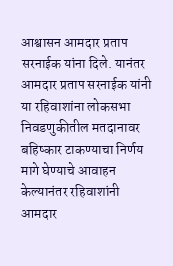आश्वासन आमदार प्रताप सरनाईक यांना दिले. यानंतर आमदार प्रताप सरनाईक यांनी या रहिवाशांना लोकसभा निवडणुकीतील मतदानावर बहिष्कार टाकण्याचा निर्णय मागे घेण्याचे आवाहन केल्यानंतर रहिवाशांनी आमदार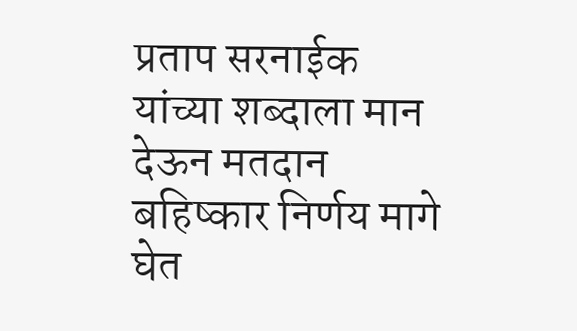प्रताप सरनाईक यांच्या शब्दाला मान देऊन मतदान बहिष्कार निर्णय मागे घेत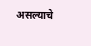असल्याचे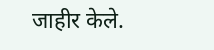जाहीर केले.